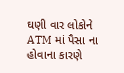ઘણી વાર લોકોને ATM માં પૈસા ના હોવાના કારણે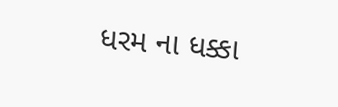ધરમ ના ધક્કા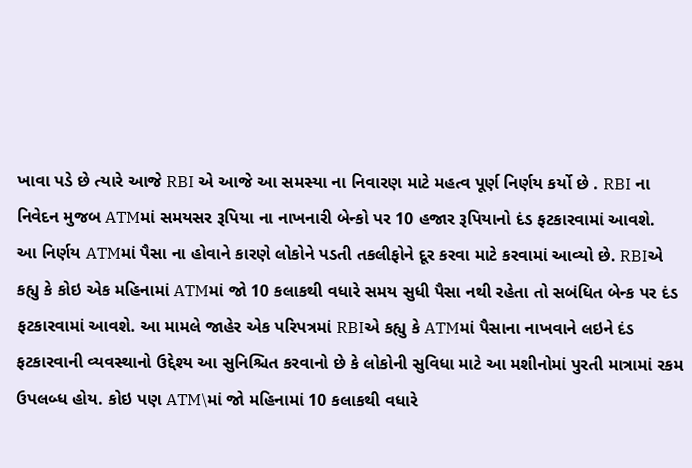ખાવા પડે છે ત્યારે આજે RBI એ આજે આ સમસ્યા ના નિવારણ માટે મહત્વ પૂર્ણ નિર્ણય કર્યો છે . RBI ના નિવેદન મુજબ ATMમાં સમયસર રૂપિયા ના નાખનારી બેન્કો પર 10 હજાર રૂપિયાનો દંડ ફટકારવામાં આવશે.
આ નિર્ણય ATMમાં પૈસા ના હોવાને કારણે લોકોને પડતી તકલીફોને દૂર કરવા માટે કરવામાં આવ્યો છે. RBIએ કહ્યુ કે કોઇ એક મહિનામાં ATMમાં જો 10 કલાકથી વધારે સમય સુધી પૈસા નથી રહેતા તો સબંધિત બેન્ક પર દંડ ફટકારવામાં આવશે. આ મામલે જાહેર એક પરિપત્રમાં RBIએ કહ્યુ કે ATMમાં પૈસાના નાખવાને લઇને દંડ ફટકારવાની વ્યવસ્થાનો ઉદ્દેશ્ય આ સુનિશ્ચિત કરવાનો છે કે લોકોની સુવિધા માટે આ મશીનોમાં પુરતી માત્રામાં રકમ ઉપલબ્ધ હોય. કોઇ પણ ATM\માં જો મહિનામાં 10 કલાકથી વધારે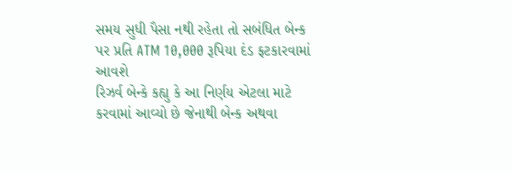સમય સુધી પૈસા નથી રહેતા તો સબંધિત બેન્ક પર પ્રતિ ATM 10,000 રૂપિયા દંડ ફટકારવામાં આવશે
રિઝર્વ બેન્કે કહ્યુ કે આ નિર્ણય એટલા માટે કરવામાં આવ્યો છે જેનાથી બેન્ક અથવા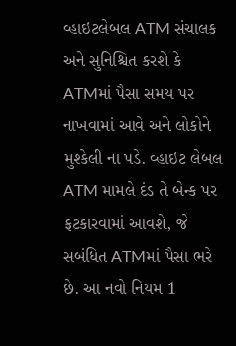વ્હાઇટલેબલ ATM સંચાલક અને સુનિશ્ચિત કરશે કે ATMમાં પૈસા સમય પર નાખવામાં આવે અને લોકોને મુશ્કેલી ના પડે. વ્હાઇટ લેબલ ATM મામલે દંડ તે બેન્ક પર ફટકારવામાં આવશે, જે સબંધિત ATMમાં પૈસા ભરે છે. આ નવો નિયમ 1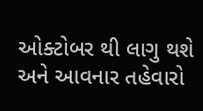ઓક્ટોબર થી લાગુ થશે અને આવનાર તહેવારો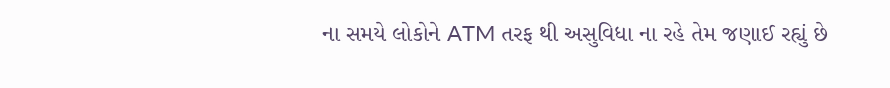ના સમયે લોકોને ATM તરફ થી અસુવિધા ના રહે તેમ જણાઈ રહ્યું છે